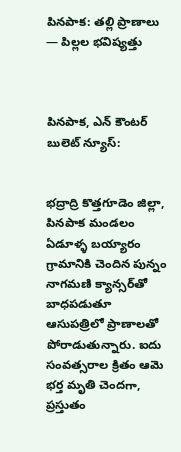పినపాక: తల్లి ప్రాణాలు — పిల్లల భవిష్యత్తు



పినపాక, ఎన్ కౌంటర్ బులెట్ న్యూస్:


భద్రాద్రి కొత్తగూడెం జిల్లా, పినపాక మండలం ఏడూళ్ళ బయ్యారం గ్రామానికి చెందిన పున్నం నాగమణి క్యాన్సర్‌తో బాధపడుతూ ఆసుపత్రిలో ప్రాణాలతో పోరాడుతున్నారు. ఐదు సంవత్సరాల క్రితం ఆమె భర్త మృతి చెందగా, ప్రస్తుతం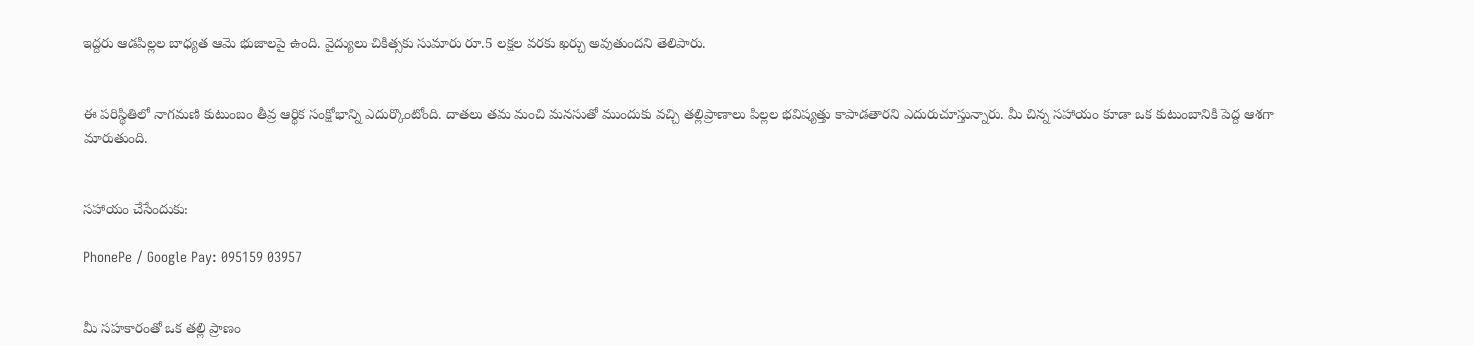ఇద్దరు ఆడపిల్లల బాధ్యత ఆమె భుజాలపై ఉంది. వైద్యులు చికిత్సకు సుమారు రూ.5 లక్షల వరకు ఖర్చు అవుతుందని తెలిపారు.


ఈ పరిస్థితిలో నాగమణి కుటుంబం తీవ్ర ఆర్థిక సంక్షోభాన్ని ఎదుర్కొంటోంది. దాతలు తమ మంచి మనసుతో ముందుకు వచ్చి తల్లిప్రాణాలు పిల్లల భవిష్యత్తు కాపాడతారని ఎదురుచూస్తున్నారు. మీ చిన్న సహాయం కూడా ఒక కుటుంబానికి పెద్ద ఆశగా మారుతుంది.


సహాయం చేసేందుకు:

PhonePe / Google Pay: 095159 03957


మీ సహకారంతో ఒక తల్లి ప్రాణం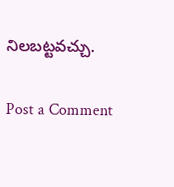నిలబట్టవచ్చు.

Post a Comment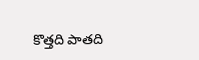కొత్తది పాతది